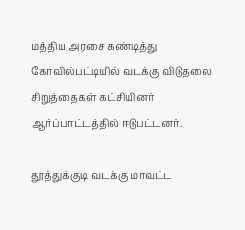மத்திய அரசை கண்டித்து கோவில்பட்டியில் வடக்கு விடுதலை சிறுத்தைகள் கட்சியினர் ஆர்ப்பாட்டத்தில் ஈடுபட்டனர்.

தூத்துக்குடி வடக்கு மாவட்ட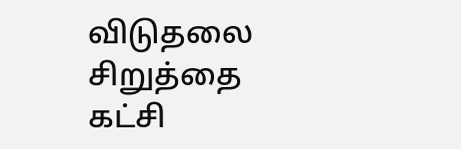விடுதலை சிறுத்தை கட்சி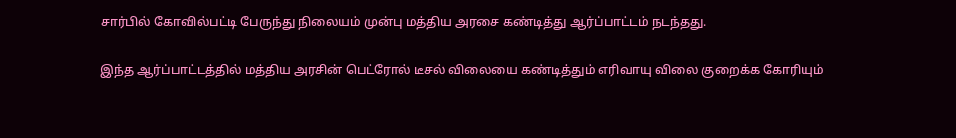சார்பில் கோவில்பட்டி பேருந்து நிலையம் முன்பு மத்திய அரசை கண்டித்து ஆர்ப்பாட்டம் நடந்தது.

இந்த ஆர்ப்பாட்டத்தில் மத்திய அரசின் பெட்ரோல் டீசல் விலையை கண்டித்தும் எரிவாயு விலை குறைக்க கோரியும்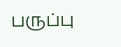பருப்பு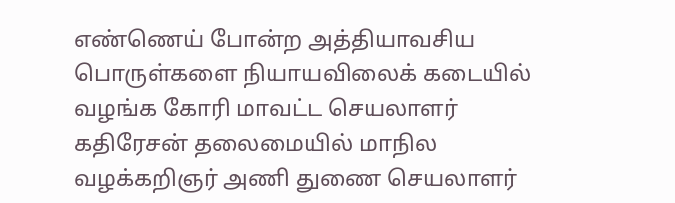எண்ணெய் போன்ற அத்தியாவசிய பொருள்களை நியாயவிலைக் கடையில் வழங்க கோரி மாவட்ட செயலாளர் கதிரேசன் தலைமையில் மாநில வழக்கறிஞர் அணி துணை செயலாளர்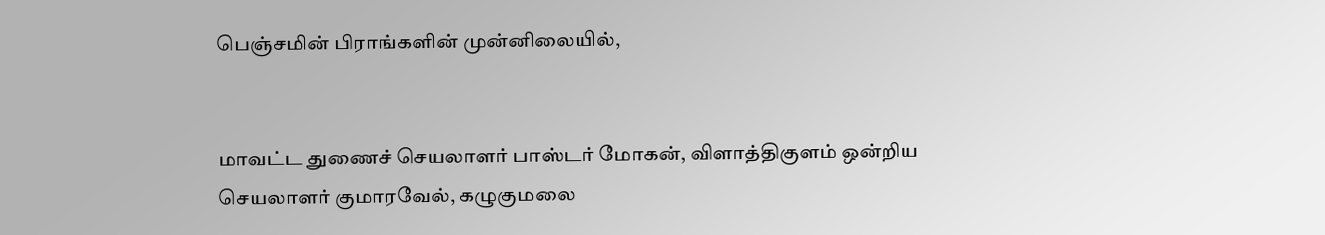பெஞ்சமின் பிராங்களின் முன்னிலையில்,


மாவட்ட துணைச் செயலாளர் பாஸ்டர் மோகன், விளாத்திகுளம் ஒன்றிய செயலாளர் குமாரவேல், கழுகுமலை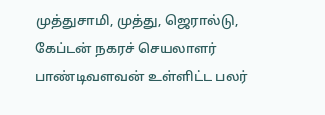முத்துசாமி, முத்து, ஜெரால்டு, கேப்டன் நகரச் செயலாளர் பாண்டிவளவன் உள்ளிட்ட பலர்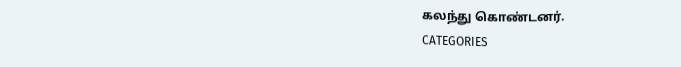கலந்து கொண்டனர்.
CATEGORIES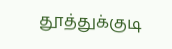தூத்துக்குடி